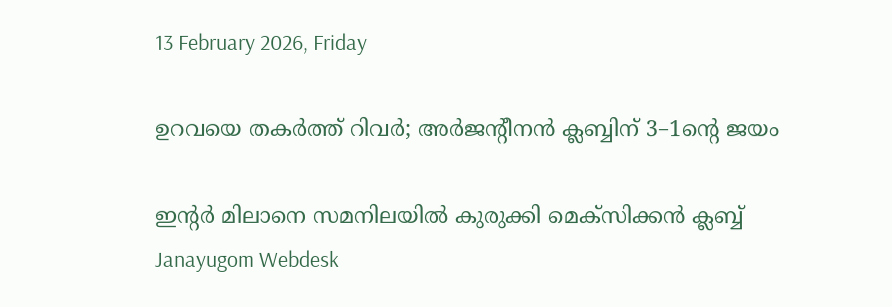13 February 2026, Friday

ഉറവയെ തകര്‍ത്ത് റിവര്‍; അര്‍ജന്റീനന്‍ ക്ലബ്ബിന് 3–1ന്റെ ജയം

ഇന്റര്‍ മിലാനെ സമനിലയില്‍ കുരുക്കി മെക്സിക്കന്‍ ക്ലബ്ബ്
Janayugom Webdesk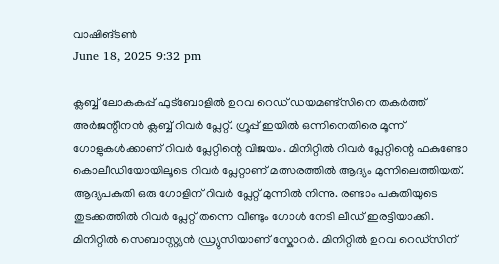വാഷിങ്ടണ്‍
June 18, 2025 9:32 pm

ക്ലബ്ബ് ലോകകപ്പ് ഫുട്ബോളില്‍ ഉറവ റെഡ് ഡയമണ്ട്സിനെ തകര്‍ത്ത് അര്‍ജന്റീനന്‍ ക്ലബ്ബ് റിവര്‍ പ്ലേറ്റ്. ഗ്രൂപ്പ് ഇയില്‍ ഒന്നിനെതിരെ മൂന്ന് ഗോളുകള്‍ക്കാണ് റിവര്‍ പ്ലേറ്റിന്റെ വിജയം. മിനിറ്റില്‍ റിവര്‍ പ്ലേറ്റിന്റെ ഫകുണ്ടോ കൊലീഡിയോയിലൂടെ റിവര്‍ പ്ലേറ്റാണ് മത്സരത്തില്‍ ആദ്യം മുന്നിലെത്തിയത്. ആദ്യപകുതി ഒരു ഗോളിന് റിവര്‍ പ്ലേറ്റ് മുന്നില്‍ നിന്നു. രണ്ടാം പകുതിയുടെ തുടക്കത്തില്‍ റിവര്‍ പ്ലേറ്റ് തന്നെ വീണ്ടും ഗോള്‍ നേടി ലീഡ് ഇരട്ടിയാക്കി. മിനിറ്റില്‍ സെബാസ്റ്റ്യൻ ഡ്ര്യുസിയാണ് സ്കോറര്‍. മിനിറ്റില്‍ ഉറവ റെഡ്സിന്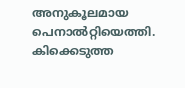അനുകൂലമായ പെനാല്‍റ്റിയെത്തി. കിക്കെടുത്ത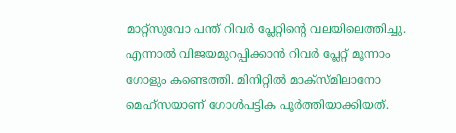മാറ്റ്സുവോ പന്ത് റിവര്‍ പ്ലേറ്റിന്റെ വലയിലെത്തിച്ചു. എന്നാല്‍ വിജയമുറപ്പിക്കാന്‍ റിവര്‍ പ്ലേറ്റ് മൂന്നാം ഗോളും കണ്ടെത്തി. മിനിറ്റില്‍ മാക്സ്മിലാനോ മെഹ്‌സയാണ് ഗോള്‍പട്ടിക പൂര്‍ത്തിയാക്കിയത്.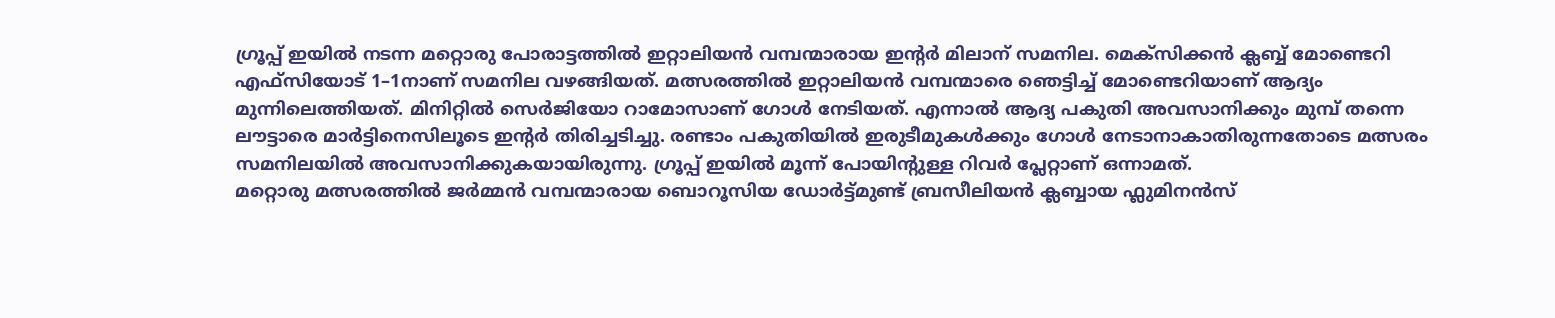ഗ്രൂപ്പ് ഇയില്‍ നടന്ന മറ്റൊരു പോരാട്ടത്തില്‍ ഇറ്റാലിയന്‍ വമ്പന്മാരായ ഇന്റര്‍ മിലാന് സമനില. മെക്സിക്കന്‍ ക്ലബ്ബ് മോണ്ടെറി എഫ്‌സിയോട് 1–1നാണ് സമനില വഴങ്ങിയത്. മത്സരത്തില്‍ ഇറ്റാലിയന്‍ വമ്പന്മാരെ ഞെട്ടിച്ച് മോണ്ടെറിയാണ് ആദ്യം മുന്നിലെത്തിയത്. മിനിറ്റില്‍ സെര്‍ജിയോ റാമോസാണ് ഗോള്‍ നേടിയത്. എന്നാല്‍ ആദ്യ പകുതി അവസാനിക്കും മുമ്പ് തന്നെ ലൗട്ടാരെ മാര്‍ട്ടിനെസിലൂടെ ഇന്റര്‍ തിരിച്ചടിച്ചു. രണ്ടാം പകുതിയില്‍ ഇരുടീമുകള്‍ക്കും ഗോള്‍ നേടാനാകാതിരുന്നതോടെ മത്സരം സമനിലയില്‍ അവസാനിക്കുകയായിരുന്നു. ഗ്രൂപ്പ് ഇയില്‍ മൂന്ന് പോയിന്റുള്ള റിവര്‍ പ്ലേറ്റാണ് ഒന്നാമത്.
മറ്റൊരു മത്സരത്തിൽ ജർമ്മൻ വമ്പന്മാരായ ബൊറൂസിയ ഡോർട്ട്മുണ്ട് ബ്രസീലിയൻ ക്ലബ്ബായ ഫ്ലുമിനൻസ്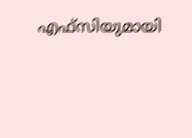എഫ്‌സിയുമായി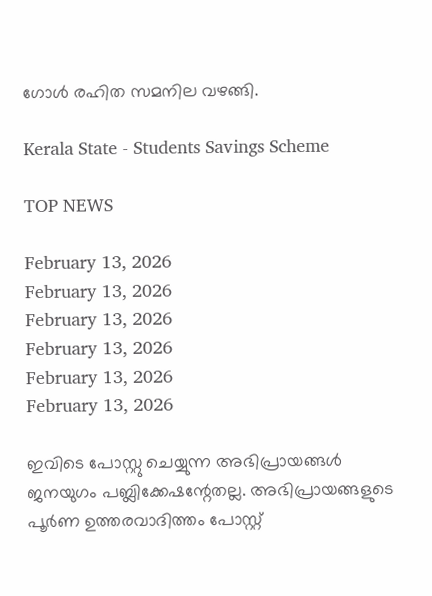ഗോൾ രഹിത സമനില വഴങ്ങി.

Kerala State - Students Savings Scheme

TOP NEWS

February 13, 2026
February 13, 2026
February 13, 2026
February 13, 2026
February 13, 2026
February 13, 2026

ഇവിടെ പോസ്റ്റു ചെയ്യുന്ന അഭിപ്രായങ്ങള്‍ ജനയുഗം പബ്ലിക്കേഷന്റേതല്ല. അഭിപ്രായങ്ങളുടെ പൂര്‍ണ ഉത്തരവാദിത്തം പോസ്റ്റ്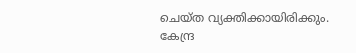ചെയ്ത വ്യക്തിക്കായിരിക്കും. കേന്ദ്ര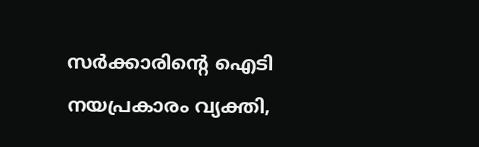സര്‍ക്കാരിന്റെ ഐടി നയപ്രകാരം വ്യക്തി,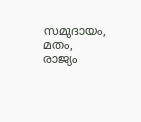സമുദായം, മതം, രാജ്യം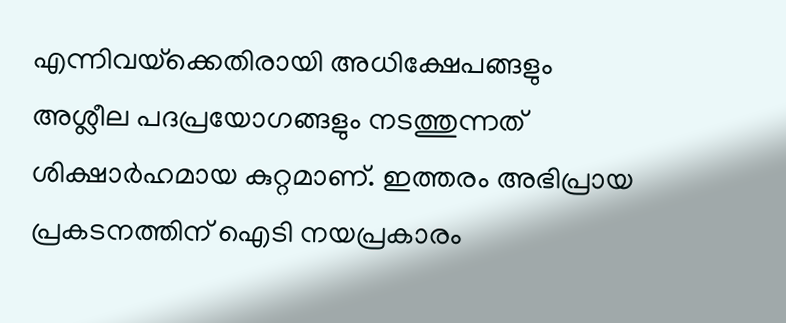എന്നിവയ്‌ക്കെതിരായി അധിക്ഷേപങ്ങളും അശ്ലീല പദപ്രയോഗങ്ങളും നടത്തുന്നത് ശിക്ഷാര്‍ഹമായ കുറ്റമാണ്. ഇത്തരം അഭിപ്രായ പ്രകടനത്തിന് ഐടി നയപ്രകാരം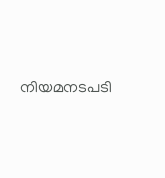നിയമനടപടി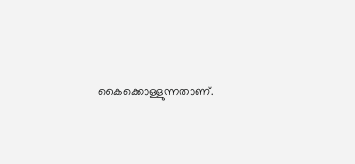കൈക്കൊള്ളുന്നതാണ്.